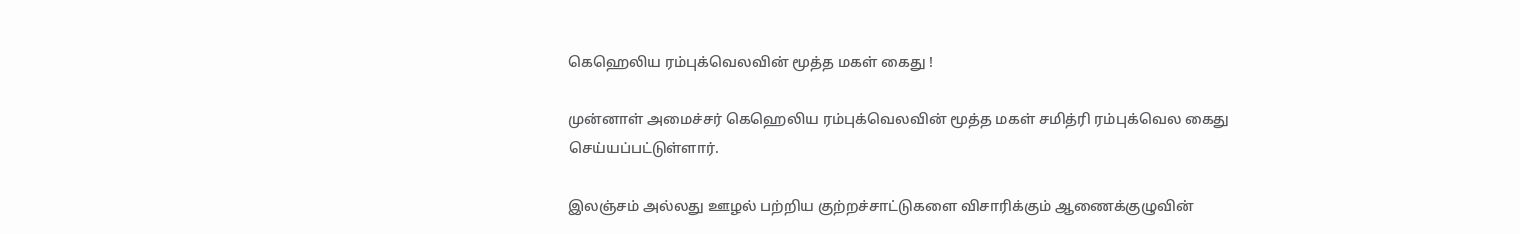கெஹெலிய ரம்புக்வெலவின் மூத்த மகள் கைது !

முன்னாள் அமைச்சர் கெஹெலிய ரம்புக்வெலவின் மூத்த மகள் சமித்ரி ரம்புக்வெல கைது செய்யப்பட்டுள்ளார்.

இலஞ்சம் அல்லது ஊழல் பற்றிய குற்றச்சாட்டுகளை விசாரிக்கும் ஆணைக்குழுவின்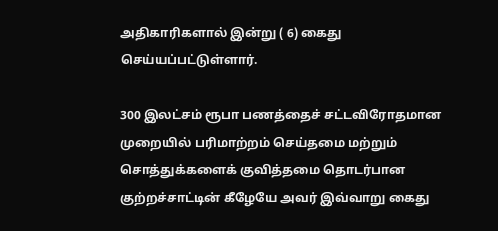அதிகாரிகளால் இன்று ( 6) கைது செய்யப்பட்டுள்ளார்.

300 இலட்சம் ரூபா பணத்தைச் சட்டவிரோதமான முறையில் பரிமாற்றம் செய்தமை மற்றும் சொத்துக்களைக் குவித்தமை தொடர்பான குற்றச்சாட்டின் கீழேயே அவர் இவ்வாறு கைது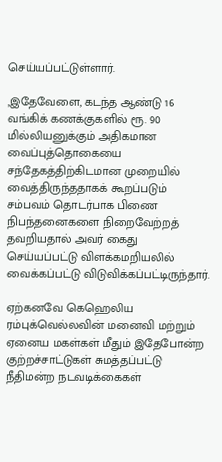செய்யப்பட்டுள்ளார்.

,இதேவேளை, கடந்த ஆண்டு 16 வங்கிக் கணக்குகளில் ரூ. 90 மில்லியனுக்கும் அதிகமான வைப்புத்தொகையை சந்தேகத்திற்கிடமான முறையில் வைத்திருந்ததாகக் கூறப்படும் சம்பவம் தொடர்பாக பிணை நிபந்தனைகளை நிறைவேற்றத் தவறியதால் அவர் கைது செய்யப்பட்டு விளக்கமறியலில் வைக்கப்பட்டு விடுவிக்கப்பட்டிருந்தார்.

ஏற்கனவே கெஹெலிய ரம்புக்வெல்லவின் மனைவி மற்றும் ஏனைய மகள்கள் மீதும் இதேபோன்ற குற்றச்சாட்டுகள் சுமத்தப்பட்டு நீதிமன்ற நடவடிக்கைகள்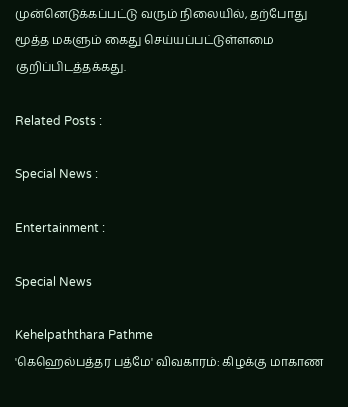முன்னெடுக்கப்பட்டு வரும் நிலையில், தற்போது மூத்த மகளும் கைது செய்யப்பட்டுள்ளமை குறிப்பிடத்தக்கது.

Related Posts :

Special News :

Entertainment :

Special News

Kehelpaththara Pathme
'கெஹெல்பத்தர பத்மே' விவகாரம்: கிழக்கு மாகாண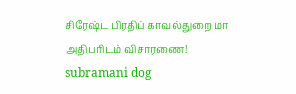சிரேஷ்ட பிரதிப் காவல்துறை மா அதிபரிடம் விசாரணை!
subramani dog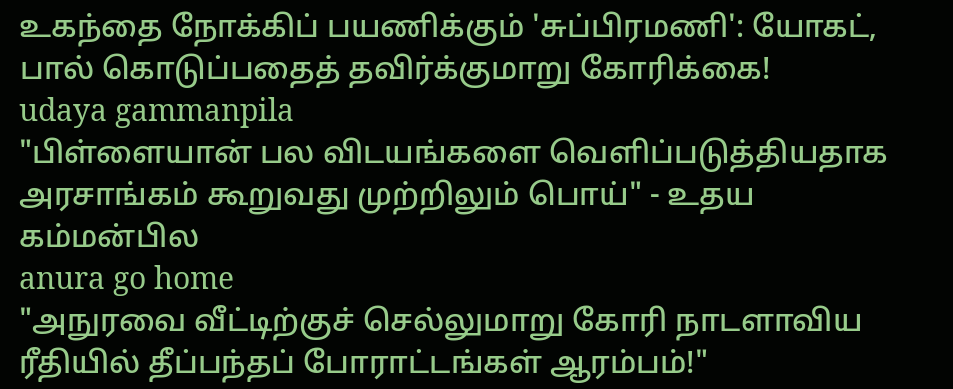உகந்தை நோக்கிப் பயணிக்கும் 'சுப்பிரமணி': யோகட், பால் கொடுப்பதைத் தவிர்க்குமாறு கோரிக்கை!
udaya gammanpila
"பிள்ளையான் பல விடயங்களை வெளிப்படுத்தியதாக அரசாங்கம் கூறுவது முற்றிலும் பொய்" - உதய கம்மன்பில
anura go home
"அநுரவை வீட்டிற்குச் செல்லுமாறு கோரி நாடளாவிய ரீதியில் தீப்பந்தப் போராட்டங்கள் ஆரம்பம்!"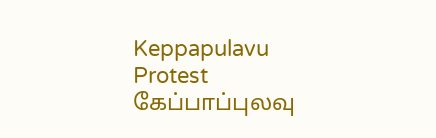Keppapulavu Protest
கேப்பாப்புலவு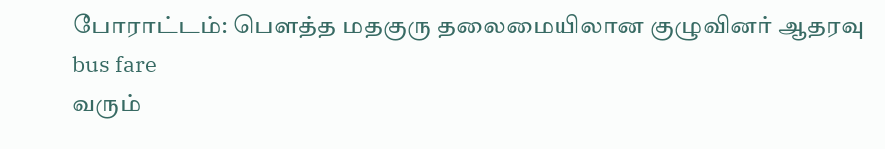போராட்டம்: பௌத்த மதகுரு தலைமையிலான குழுவினர் ஆதரவு
bus fare
வரும்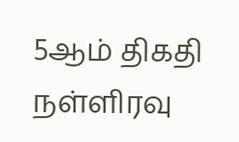5ஆம் திகதி நள்ளிரவு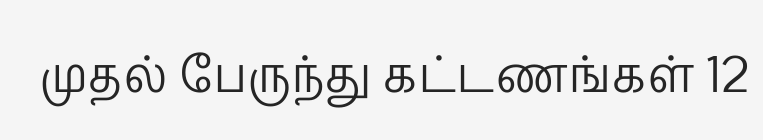முதல் பேருந்து கட்டணங்கள் 12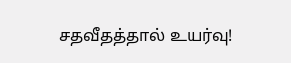சதவீதத்தால் உயர்வு!